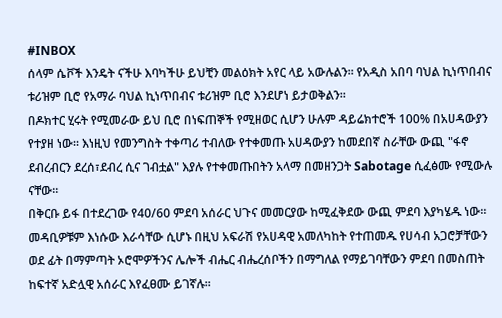#INBOX
ሰላም ሴቮች እንዴት ናችሁ እባካችሁ ይህቺን መልዕክት አየር ላይ አውሉልን። የአዲስ አበባ ባህል ኪነጥበብና ቱሪዝም ቢሮ የአማራ ባህል ኪነጥበብና ቱሪዝም ቢሮ እንደሆነ ይታወቅልን።
በዶክተር ሂሩት የሚመራው ይህ ቢሮ በነፍጠኞች የሚዘወር ሲሆን ሁሉም ዳይሬክተሮች 100% በአሀዳውያን የተያዘ ነው። እነዚህ የመንግስት ተቀጣሪ ተብለው የተቀመጡ አሀዳውያን ከመደበኛ ስራቸው ውጪ "ፋኖ ደብረብርን ደረሰ፣ደብረ ሲና ገብቷል" እያሉ የተቀመጡበትን አላማ በመዘንጋት Sabotage ሲፈፅሙ የሚውሉ ናቸው።
በቅርቡ ይፋ በተደረገው የ40/60 ምደባ አሰራር ህጉና መመርያው ከሚፈቅደው ውጪ ምደባ እያካሄዱ ነው። መዳቢዎቹም እነሱው እራሳቸው ሲሆኑ በዚህ አፍራሽ የአሀዳዊ አመለካከት የተጠመዱ የሀሳብ አጋሮቻቸውን ወደ ፊት በማምጣት ኦሮሞዎችንና ሌሎች ብሔር ብሔረሰቦችን በማግለል የማይገባቸውን ምደባ በመስጠት ከፍተኛ አድሏዊ አሰራር እየፈፀሙ ይገኛሉ።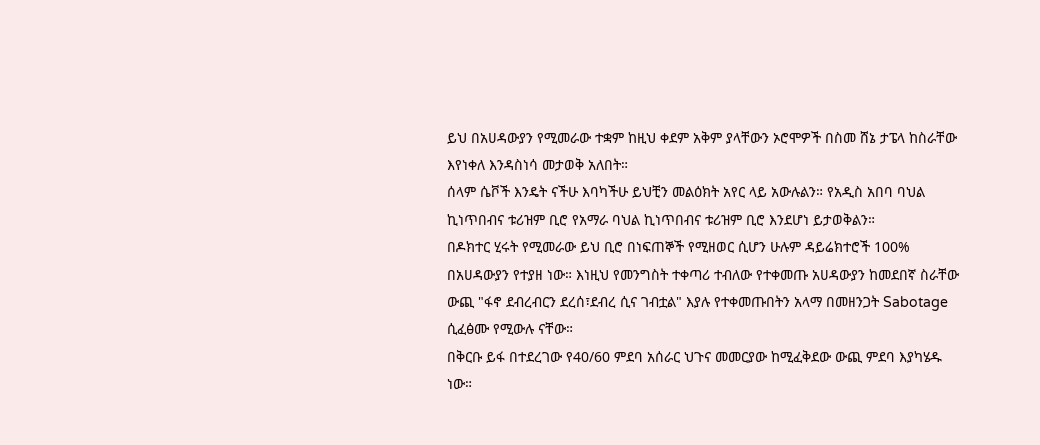ይህ በአሀዳውያን የሚመራው ተቋም ከዚህ ቀደም አቅም ያላቸውን ኦሮሞዎች በስመ ሸኔ ታፔላ ከስራቸው እየነቀለ እንዳስነሳ መታወቅ አለበት።
ሰላም ሴቮች እንዴት ናችሁ እባካችሁ ይህቺን መልዕክት አየር ላይ አውሉልን። የአዲስ አበባ ባህል ኪነጥበብና ቱሪዝም ቢሮ የአማራ ባህል ኪነጥበብና ቱሪዝም ቢሮ እንደሆነ ይታወቅልን።
በዶክተር ሂሩት የሚመራው ይህ ቢሮ በነፍጠኞች የሚዘወር ሲሆን ሁሉም ዳይሬክተሮች 100% በአሀዳውያን የተያዘ ነው። እነዚህ የመንግስት ተቀጣሪ ተብለው የተቀመጡ አሀዳውያን ከመደበኛ ስራቸው ውጪ "ፋኖ ደብረብርን ደረሰ፣ደብረ ሲና ገብቷል" እያሉ የተቀመጡበትን አላማ በመዘንጋት Sabotage ሲፈፅሙ የሚውሉ ናቸው።
በቅርቡ ይፋ በተደረገው የ40/60 ምደባ አሰራር ህጉና መመርያው ከሚፈቅደው ውጪ ምደባ እያካሄዱ ነው።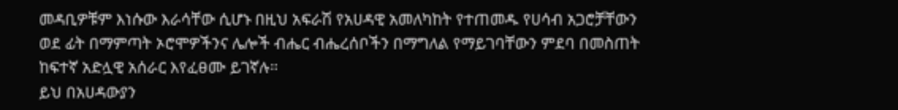መዳቢዎቹም እነሱው እራሳቸው ሲሆኑ በዚህ አፍራሽ የአሀዳዊ አመለካከት የተጠመዱ የሀሳብ አጋሮቻቸውን ወደ ፊት በማምጣት ኦሮሞዎችንና ሌሎች ብሔር ብሔረሰቦችን በማግለል የማይገባቸውን ምደባ በመስጠት ከፍተኛ አድሏዊ አሰራር እየፈፀሙ ይገኛሉ።
ይህ በአሀዳውያን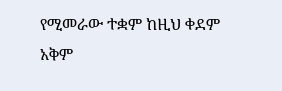የሚመራው ተቋም ከዚህ ቀደም አቅም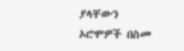ያላቸውን ኦሮሞዎች በስመ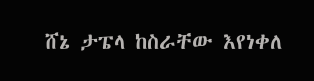ሸኔ ታፔላ ከስራቸው እየነቀለ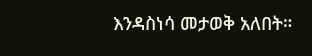እንዳስነሳ መታወቅ አለበት።